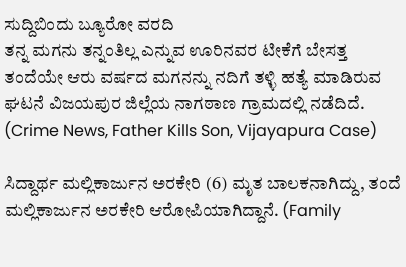ಸುದ್ದಿಬಿಂದು ಬ್ಯೂರೋ ವರದಿ
ತನ್ನ ಮಗನು ತನ್ನಂತಿಲ್ಲ ಎನ್ನುವ ಊರಿನವರ ಟೀಕೆಗೆ ಬೇಸತ್ತ ತಂದೆಯೇ ಆರು ವರ್ಷದ ಮಗನನ್ನು ನದಿಗೆ ತಳ್ಳಿ ಹತ್ಯೆ ಮಾಡಿರುವ ಘಟನೆ ವಿಜಯಪುರ ಜಿಲ್ಲೆಯ ನಾಗಠಾಣ ಗ್ರಾಮದಲ್ಲಿ ನಡೆದಿದೆ. (Crime News, Father Kills Son, Vijayapura Case)

ಸಿದ್ದಾರ್ಥ ಮಲ್ಲಿಕಾರ್ಜುನ ಅರಕೇರಿ (6) ಮೃತ ಬಾಲಕನಾಗಿದ್ದು, ತಂದೆ ಮಲ್ಲಿಕಾರ್ಜುನ ಅರಕೇರಿ ಆರೋಪಿಯಾಗಿದ್ದಾನೆ. (Family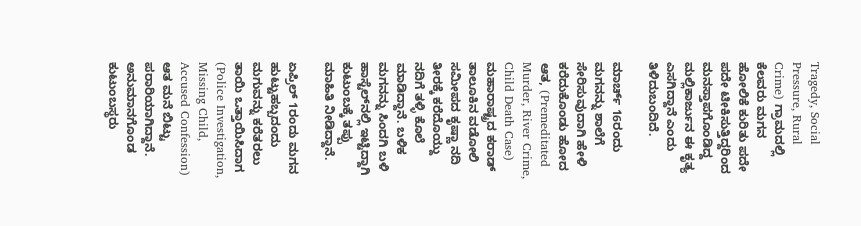Tragedy, Social Pressure, Rural Crime) ಗ್ರಾಮದಲ್ಲಿ ಕೆಲವರು ಮಗನ ಹೋಲಿಕೆ ಕುರಿತು ಪದೇ ಪದೇ ಟೀಕಿಸುತ್ತಿದ್ದರಿಂದ ಮನಸ್ತಾಪಗೊಂಡಿದ್ದ ಮಲ್ಲಿಕಾರ್ಜುನ ಈ ಕೃತ್ಯ ಎಸಗಿದ್ದಾನೆ ಎಂದು ತಿಳಿದುಬಂದಿದೆ.

ಮಾರ್ಚ್ 16ರಂದು ಮಗನನ್ನು ಶಾಲೆಗೆ ಸೇರಿಸುವುದಾಗಿ ಹೇಳಿ ಕರೆದುಕೊಂಡು ಹೋದ ಆತ, (Premeditated Murder, River Crime, Child Death Case) ಮಹಾರಾಷ್ಟ್ರದ ಕರಾಡ್ ತಾಲೂಕಿನ ವಡೋಲಿ ಸಮೀಪದ ಕೃಷ್ಣಾ ನದಿ ತೀರಕ್ಕೆ ಕರೆದೊಯ್ದು ನದಿಗೆ ತಳ್ಳಿ ಕೊಲೆ ಮಾಡಿದ್ದಾನೆ. ಬಳಿಕ ಮಗನನ್ನು ಸಿಂದಗಿ ಬಳಿ ಹಾಸ್ಟೆಲ್‌ನಲ್ಲಿ ಇಟ್ಟಿದ್ದಾಗಿ ಕುಟುಂಬಕ್ಕೆ ತಪ್ಪು ಮಾಹಿತಿ ನೀಡಿದ್ದಾನೆ.

ಏಪ್ರಿಲ್ 1ರಂದು ಮಗನ ಹುಟ್ಟುಹಬ್ಬದಂದು ಮಗುವನ್ನು ಕರೆತರಲು ತಾಯಿ ಒತ್ತಾಯಿಸಿದಾಗ (Police Investigation, Missing Child, Accused Confession) ಆತ ಮನೆ ಬಿಟ್ಟು ಪರಾರಿಯಾಗಿದ್ದಾನೆ. ಅನುಮಾನಗೊಂಡ ಕುಟುಂಬಸ್ಥರು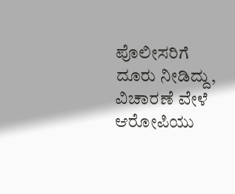ಪೊಲೀಸರಿಗೆ ದೂರು ನೀಡಿದ್ದು, ವಿಚಾರಣೆ ವೇಳೆ ಆರೋಪಿಯು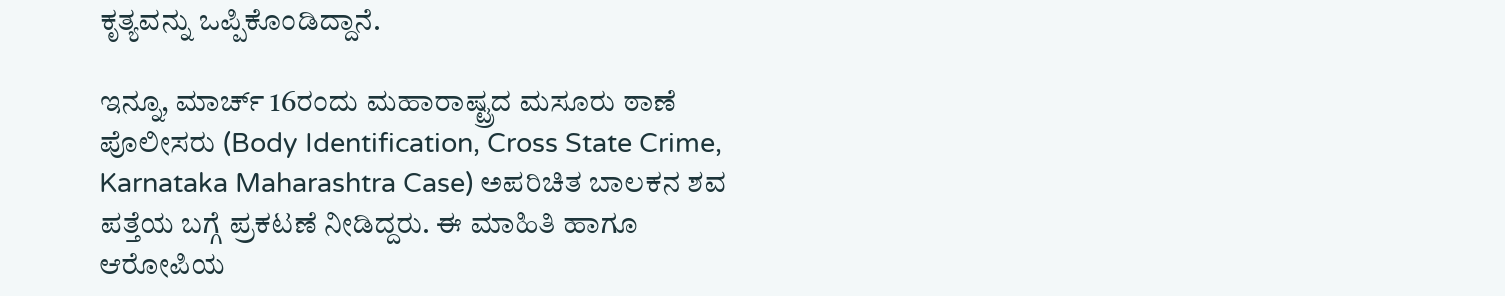ಕೃತ್ಯವನ್ನು ಒಪ್ಪಿಕೊಂಡಿದ್ದಾನೆ.

ಇನ್ನೂ, ಮಾರ್ಚ್ 16ರಂದು ಮಹಾರಾಷ್ಟ್ರದ ಮಸೂರು ಠಾಣೆ ಪೊಲೀಸರು (Body Identification, Cross State Crime, Karnataka Maharashtra Case) ಅಪರಿಚಿತ ಬಾಲಕನ ಶವ ಪತ್ತೆಯ ಬಗ್ಗೆ ಪ್ರಕಟಣೆ ನೀಡಿದ್ದರು. ಈ ಮಾಹಿತಿ ಹಾಗೂ ಆರೋಪಿಯ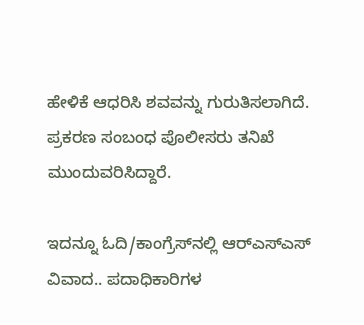ಹೇಳಿಕೆ ಆಧರಿಸಿ ಶವವನ್ನು ಗುರುತಿಸಲಾಗಿದೆ. ಪ್ರಕರಣ ಸಂಬಂಧ ಪೊಲೀಸರು ತನಿಖೆ ಮುಂದುವರಿಸಿದ್ದಾರೆ.

ಇದನ್ನೂ ಓದಿ/ಕಾಂಗ್ರೆಸ್‌ನಲ್ಲಿ ಆರ್‌ಎಸ್‌ಎಸ್ ವಿವಾದ.. ಪದಾಧಿಕಾರಿಗಳ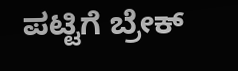ಪಟ್ಟಿಗೆ ಬ್ರೇಕ್